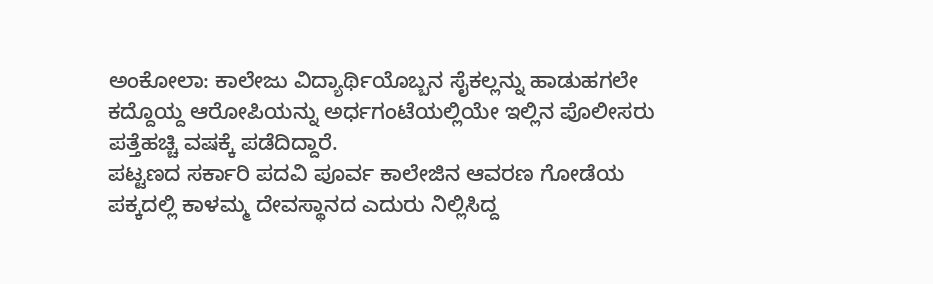ಅಂಕೋಲಾ: ಕಾಲೇಜು ವಿದ್ಯಾರ್ಥಿಯೊಬ್ಬನ ಸೈಕಲ್ಲನ್ನು ಹಾಡುಹಗಲೇ ಕದ್ದೊಯ್ದ ಆರೋಪಿಯನ್ನು ಅರ್ಧಗಂಟೆಯಲ್ಲಿಯೇ ಇಲ್ಲಿನ ಪೊಲೀಸರು ಪತ್ತೆಹಚ್ಚಿ ವಷಕ್ಕೆ ಪಡೆದಿದ್ದಾರೆ.
ಪಟ್ಟಣದ ಸರ್ಕಾರಿ ಪದವಿ ಪೂರ್ವ ಕಾಲೇಜಿನ ಆವರಣ ಗೋಡೆಯ ಪಕ್ಕದಲ್ಲಿ ಕಾಳಮ್ಮ ದೇವಸ್ಥಾನದ ಎದುರು ನಿಲ್ಲಿಸಿದ್ದ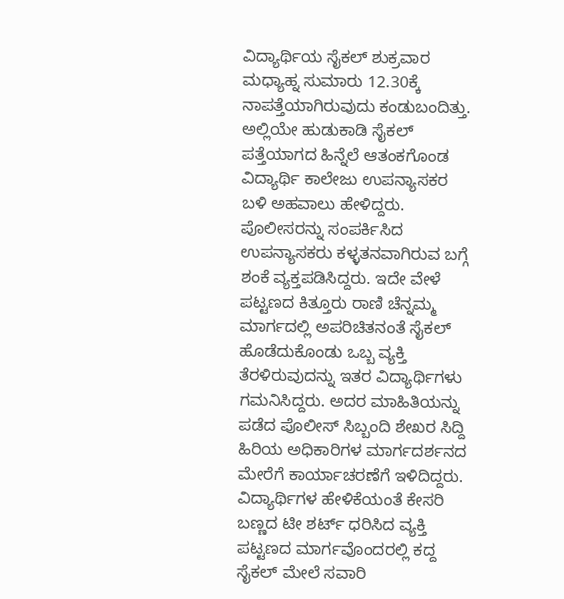ವಿದ್ಯಾರ್ಥಿಯ ಸೈಕಲ್ ಶುಕ್ರವಾರ ಮಧ್ಯಾಹ್ನ ಸುಮಾರು 12.30ಕ್ಕೆ ನಾಪತ್ತೆಯಾಗಿರುವುದು ಕಂಡುಬಂದಿತ್ತು. ಅಲ್ಲಿಯೇ ಹುಡುಕಾಡಿ ಸೈಕಲ್ ಪತ್ತೆಯಾಗದ ಹಿನ್ನೆಲೆ ಆತಂಕಗೊಂಡ ವಿದ್ಯಾರ್ಥಿ ಕಾಲೇಜು ಉಪನ್ಯಾಸಕರ ಬಳಿ ಅಹವಾಲು ಹೇಳಿದ್ದರು. ಪೊಲೀಸರನ್ನು ಸಂಪರ್ಕಿಸಿದ ಉಪನ್ಯಾಸಕರು ಕಳ್ಳತನವಾಗಿರುವ ಬಗ್ಗೆ ಶಂಕೆ ವ್ಯಕ್ತಪಡಿಸಿದ್ದರು. ಇದೇ ವೇಳೆ ಪಟ್ಟಣದ ಕಿತ್ತೂರು ರಾಣಿ ಚೆನ್ನಮ್ಮ ಮಾರ್ಗದಲ್ಲಿ ಅಪರಿಚಿತನಂತೆ ಸೈಕಲ್ ಹೊಡೆದುಕೊಂಡು ಒಬ್ಬ ವ್ಯಕ್ತಿ ತೆರಳಿರುವುದನ್ನು ಇತರ ವಿದ್ಯಾರ್ಥಿಗಳು ಗಮನಿಸಿದ್ದರು. ಅದರ ಮಾಹಿತಿಯನ್ನು ಪಡೆದ ಪೊಲೀಸ್ ಸಿಬ್ಬಂದಿ ಶೇಖರ ಸಿದ್ದಿ ಹಿರಿಯ ಅಧಿಕಾರಿಗಳ ಮಾರ್ಗದರ್ಶನದ ಮೇರೆಗೆ ಕಾರ್ಯಾಚರಣೆಗೆ ಇಳಿದಿದ್ದರು. ವಿದ್ಯಾರ್ಥಿಗಳ ಹೇಳಿಕೆಯಂತೆ ಕೇಸರಿ ಬಣ್ಣದ ಟೀ ಶರ್ಟ್ ಧರಿಸಿದ ವ್ಯಕ್ತಿ ಪಟ್ಟಣದ ಮಾರ್ಗವೊಂದರಲ್ಲಿ ಕದ್ದ ಸೈಕಲ್ ಮೇಲೆ ಸವಾರಿ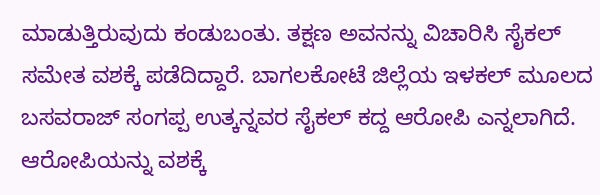ಮಾಡುತ್ತಿರುವುದು ಕಂಡುಬಂತು. ತಕ್ಷಣ ಅವನನ್ನು ವಿಚಾರಿಸಿ ಸೈಕಲ್ ಸಮೇತ ವಶಕ್ಕೆ ಪಡೆದಿದ್ದಾರೆ. ಬಾಗಲಕೋಟೆ ಜಿಲ್ಲೆಯ ಇಳಕಲ್ ಮೂಲದ ಬಸವರಾಜ್ ಸಂಗಪ್ಪ ಉತ್ಕನ್ನವರ ಸೈಕಲ್ ಕದ್ದ ಆರೋಪಿ ಎನ್ನಲಾಗಿದೆ. ಆರೋಪಿಯನ್ನು ವಶಕ್ಕೆ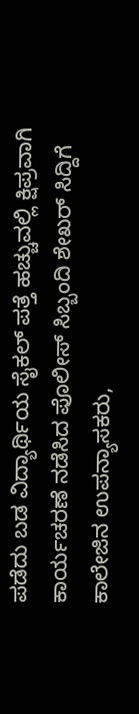ಪಡೆದು ಬಡ ವಿದ್ಯಾರ್ಥಿಯ ಸೈಕಲ್ ಪತ್ತೆ ಹಚ್ಚುವಲ್ಲಿ ಕ್ಷಿಪ್ರವಾಗಿ ಕಾರ್ಯಚರಣೆ ನಡೆಸಿದ ಪೊಲೀಸ್ ಸಿಬ್ಬಂದಿ ಶೇಖರ್ ಸಿದ್ದಿಗೆ ಕಾಲೇಜಿನ ಉಪನ್ಯಾಸಕರು,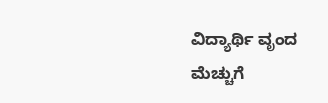ವಿದ್ಯಾರ್ಥಿ ವೃಂದ ಮೆಚ್ಚುಗೆ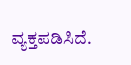ವ್ಯಕ್ತಪಡಿಸಿದೆ.